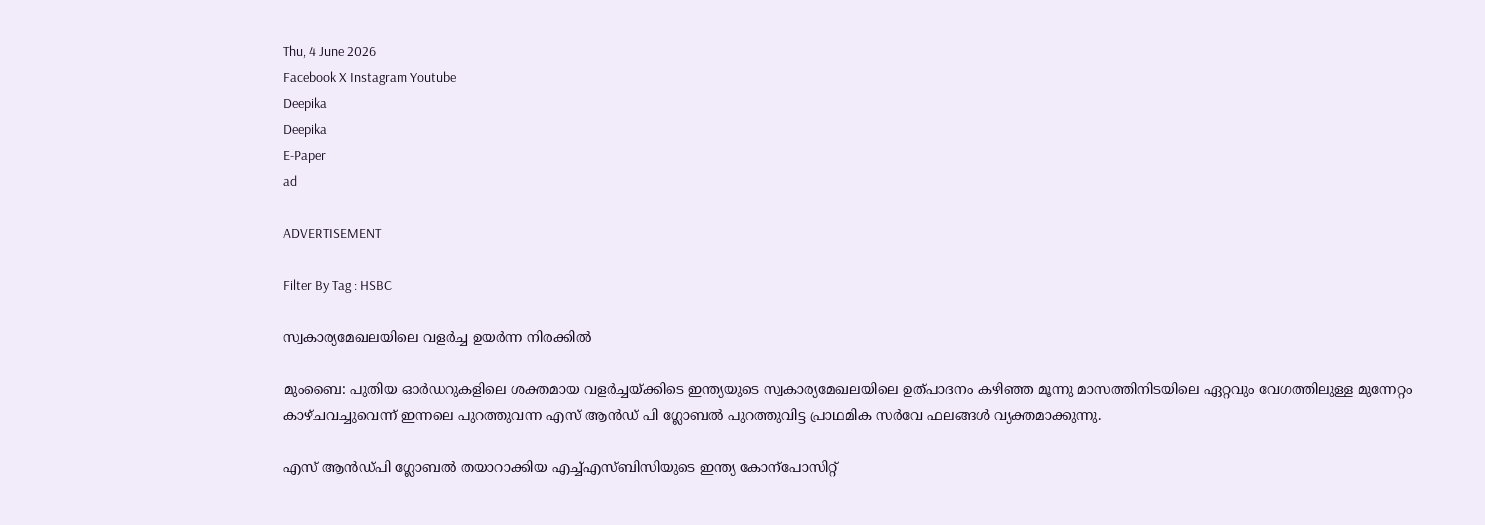Thu, 4 June 2026
Facebook X Instagram Youtube
Deepika
Deepika
E-Paper
ad

ADVERTISEMENT

Filter By Tag : HSBC

സ്വകാര്യമേഖലയിലെ വളർച്ച ഉയർന്ന നിരക്കിൽ

മുംബൈ: പുതിയ ഓർഡറുകളിലെ ശക്തമായ വളർച്ചയ്ക്കിടെ ഇന്ത്യയുടെ സ്വകാര്യമേഖലയിലെ ഉത്പാദനം കഴിഞ്ഞ മൂന്നു മാസത്തിനിടയിലെ ഏറ്റവും വേഗത്തിലുള്ള മുന്നേറ്റം കാഴ്ചവച്ചുവെന്ന് ഇന്നലെ പുറത്തുവന്ന എസ് ആൻഡ് പി ഗ്ലോബൽ പുറത്തുവിട്ട പ്രാഥമിക സർവേ ഫലങ്ങൾ വ്യക്തമാക്കുന്നു.

എസ് ആൻഡ്പി ഗ്ലോബൽ തയാറാക്കിയ എച്ച്എസ്ബിസിയുടെ ഇന്ത്യ കോന്പോസിറ്റ്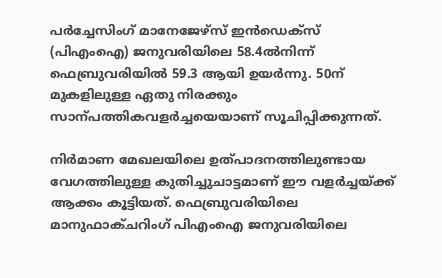പർച്ചേസിംഗ് മാനേജേഴ്സ് ഇൻഡെക്സ് (പിഎംഐ) ജനുവരിയിലെ 58.4ൽനിന്ന് ഫെബ്രുവരിയിൽ 59.3 ആയി ഉയർന്നു. 50ന് മുകളിലുള്ള ഏതു നിരക്കും സാന്പത്തികവളർച്ചയെയാണ് സൂചിപ്പിക്കുന്നത്.

നിർമാണ മേഖലയിലെ ഉത്പാദനത്തിലുണ്ടായ വേഗത്തിലുള്ള കുതിച്ചുചാട്ടമാണ് ഈ വളർച്ചയ്ക്ക് ആക്കം കൂട്ടിയത്. ഫെബ്രുവരിയിലെ മാനുഫാക്ചറിംഗ് പിഎംഐ ജനുവരിയിലെ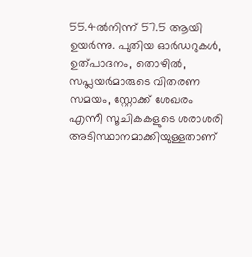55.4ൽനിന്ന് 57.5 ആയി ഉയർന്നു. പുതിയ ഓർഡറുകൾ, ഉത്പാദനം, തൊഴിൽ, സപ്ലയർമാരുടെ വിതരണ സമയം, സ്റ്റോക്ക് ശേഖരം എന്നീ സൂചികകളുടെ ശരാശരി അടിസ്ഥാനമാക്കിയുള്ളതാണ്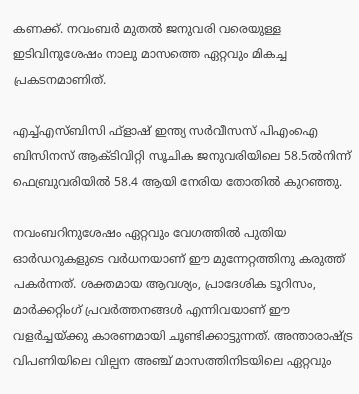കണക്ക്. നവംബർ മുതൽ ജനുവരി വരെയുള്ള ഇടിവിനുശേഷം നാലു മാസത്തെ ഏറ്റവും മികച്ച പ്രകടനമാണിത്.

എച്ച്എസ്ബിസി ഫ്ളാഷ് ഇന്ത്യ സർവീസസ് പിഎംഐ ബിസിനസ് ആക്ടിവിറ്റി സൂചിക ജനുവരിയിലെ 58.5ൽനിന്ന് ഫെബ്രുവരിയിൽ 58.4 ആയി നേരിയ തോതിൽ കുറഞ്ഞു.

നവംബറിനുശേഷം ഏറ്റവും വേഗത്തിൽ പുതിയ ഓർഡറുകളുടെ വർധനയാണ് ഈ മുന്നേറ്റത്തിനു കരുത്ത് പകർന്നത്. ശക്തമായ ആവശ്യം, പ്രാദേശിക ടൂറിസം, മാർക്കറ്റിംഗ് പ്രവർത്തനങ്ങൾ എന്നിവയാണ് ഈ വളർച്ചയ്ക്കു കാരണമായി ചൂണ്ടിക്കാട്ടുന്നത്. അന്താരാഷ്ട്ര വിപണിയിലെ വില്പന അഞ്ച് മാസത്തിനിടയിലെ ഏറ്റവും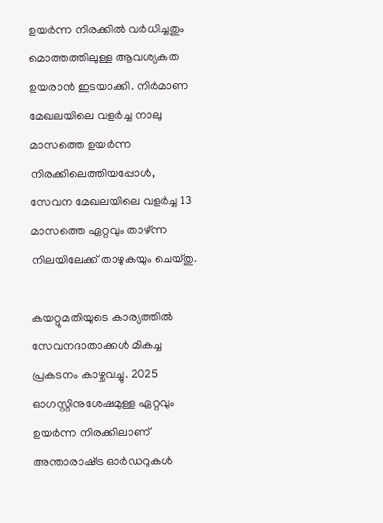ഉയർന്ന നിരക്കിൽ വർധിച്ചതും മൊത്തത്തിലുള്ള ആവശ്യകത ഉയരാൻ ഇടയാക്കി. നിർമാണ മേഖലയിലെ വളർച്ച നാലു മാസത്തെ ഉയർന്ന നിരക്കിലെത്തിയപ്പോൾ, സേവന മേഖലയിലെ വളർച്ച 13 മാസത്തെ ഏറ്റവും താഴ്ന്ന നിലയിലേക്ക് താഴുകയും ചെയ്തു.

കയറ്റുമതിയുടെ കാര്യത്തിൽ സേവനദാതാക്കൾ മികച്ച പ്രകടനം കാഴ്ചവച്ചു. 2025 ഓഗസ്റ്റിനുശേഷമുള്ള ഏറ്റവും ഉയർന്ന നിരക്കിലാണ് അന്താരാഷ്‌ട്ര ഓർഡറുകൾ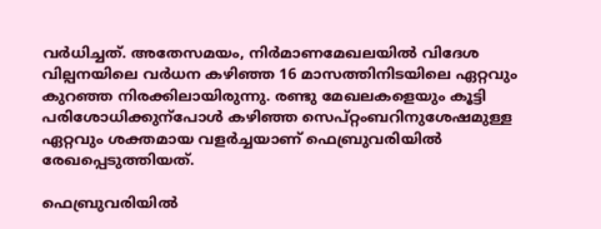വർധിച്ചത്. അതേസമയം, നിർമാണമേഖലയിൽ വിദേശ വില്പനയിലെ വർധന കഴിഞ്ഞ 16 മാസത്തിനിടയിലെ ഏറ്റവും കുറഞ്ഞ നിരക്കിലായിരുന്നു. രണ്ടു മേഖലകളെയും കൂട്ടി പരിശോധിക്കുന്പോൾ കഴിഞ്ഞ സെപ്റ്റംബറിനുശേഷമുള്ള ഏറ്റവും ശക്തമായ വളർച്ചയാണ് ഫെബ്രുവരിയിൽ രേഖപ്പെടുത്തിയത്.

ഫെബ്രുവരിയിൽ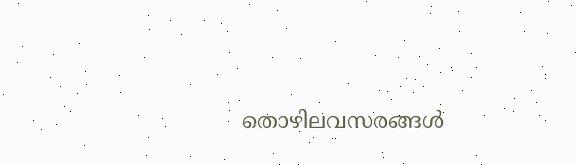തൊഴിലവസരങ്ങൾ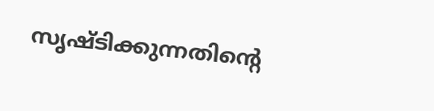സൃഷ്ടിക്കുന്നതിന്‍റെ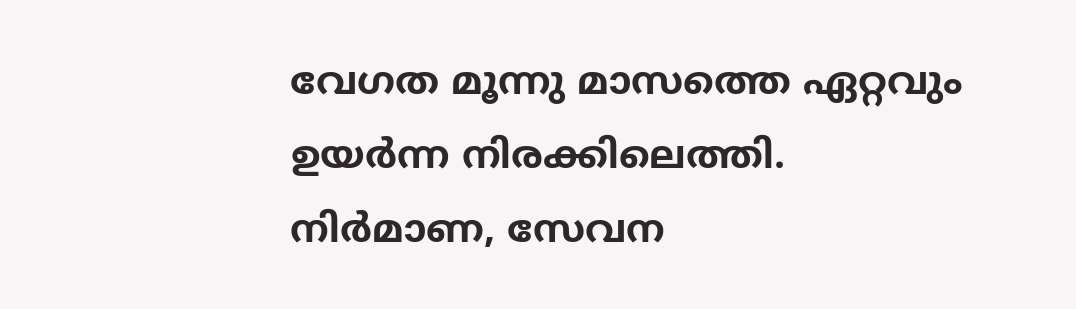വേഗത മൂന്നു മാസത്തെ ഏറ്റവും ഉയർന്ന നിരക്കിലെത്തി. നിർമാണ, സേവന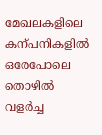മേഖലകളിലെ കന്പനികളിൽ ഒരേപോലെ തൊഴിൽ വളർച്ച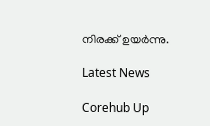നിരക്ക് ഉയർന്നു.

Latest News

Corehub Up